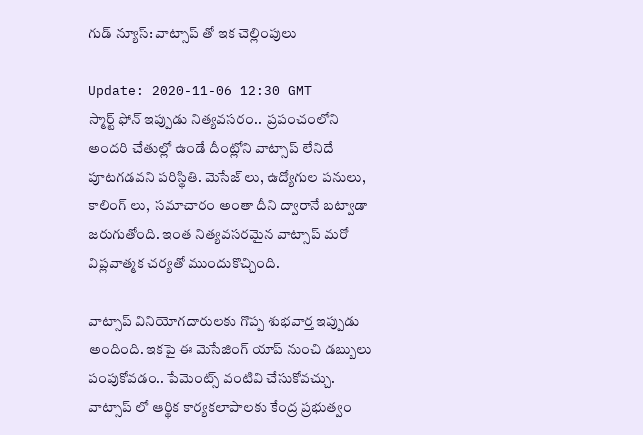గుడ్ న్యూస్: వాట్సాప్ తో ఇక చెల్లింపులు

Update: 2020-11-06 12:30 GMT
స్మార్ట్ ఫోన్ ఇప్పుడు నిత్యవసరం..  ప్రపంచంలోని అందరి చేతుల్లో ఉండే దీంట్లోని వాట్సాప్ లేనిదే పూటగడవని పరిస్థితి. మెసేజ్ లు, ఉద్యోగుల పనులు, కాలింగ్ లు,  సమాచారం అంతా దీని ద్వారానే బట్వాడా జరుగుతోంది. ఇంత నిత్యవసరమైన వాట్సాప్ మరో విప్లవాత్మక చర్యతో ముందుకొచ్చింది.

వాట్సాప్ వినియోగదారులకు గొప్ప శుభవార్త ఇప్పుడు అందింది. ఇకపై ఈ మెసేజింగ్ యాప్ నుంచి డబ్బులు పంపుకోవడం.. పేమెంట్స్ వంటివి చేసుకోవచ్చు.  వాట్సాప్ లో ఆర్థిక కార్యకలాపాలకు కేంద్ర ప్రభుత్వం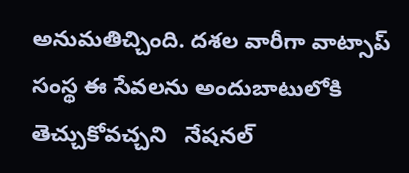అనుమతిచ్చింది. దశల వారీగా వాట్సాప్ సంస్థ ఈ సేవలను అందుబాటులోకి తెచ్చుకోవచ్చని   నేషనల్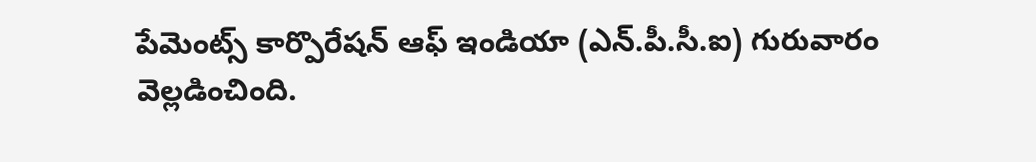పేమెంట్స్ కార్పొరేషన్ ఆఫ్ ఇండియా (ఎన్.పీ.సీ.ఐ) గురువారం వెల్లడించింది.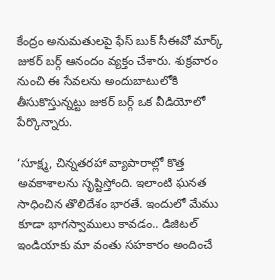కేంద్రం అనుమతులపై ఫేస్ బుక్ సీఈవో మార్క్ జుకర్ బర్గ్ ఆనందం వ్యక్తం చేశారు. శుక్రవారం నుంచి ఈ సేవలను అందుబాటులోకి తీసుకొస్తున్నట్టు జుకర్ బర్గ్ ఒక వీడియోలో పేర్కొన్నారు.

‘సూక్ష్మ, చిన్నతరహా వ్యాపారాల్లో కొత్త అవకాశాలను సృష్టిస్తోంది. ఇలాంటి ఘనత సాధించిన తొలిదేశం భారతే. ఇందులో మేము కూడా భాగస్వాములు కావడం.. డిజిటల్ ఇండియాకు మా వంతు సహకారం అందించే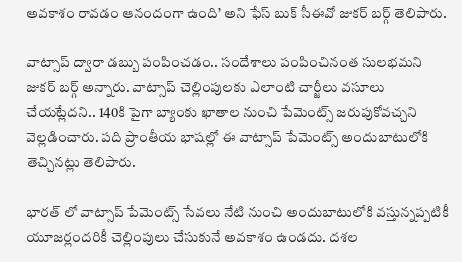అవకాశం రావడం ఆనందంగా ఉంది’ అని ఫేస్ బుక్ సీఈవో జుకర్ బర్గ్ తెలిపారు.

వాట్సాప్ ద్వారా డబ్బు పంపించడం.. సందేశాలు పంపించినంత సులభమని జుకర్ బర్గ్ అన్నారు. వాట్సాప్ చెల్లింపులకు ఎలాంటి చార్జీలు వసూలు చేయట్లేదని.. 140కి పైగా బ్యాంకు ఖాతాల నుంచి పేమెంట్స్ జరుపుకోవచ్చని వెల్లడించారు. పది ప్రాంతీయ భాషల్లో ఈ వాట్సాప్ పేమెంట్స్ అందుబాటులోకి తెచ్చినట్లు తెలిపారు.

భారత్ లో వాట్సాప్ పేమెంట్స్ సేవలు నేటి నుంచి అందుబాటులోకి వస్తున్నప్పటికీ యూజర్లందరికీ చెల్లింపులు చేసుకునే అవకాశం ఉండదు. దశల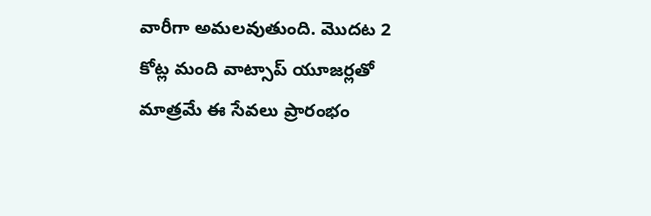వారీగా అమలవుతుంది. మొదట 2 కోట్ల మంది వాట్సాప్ యూజర్లతో మాత్రమే ఈ సేవలు ప్రారంభం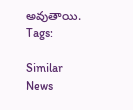అవుతాయి.
Tags:

Similar News